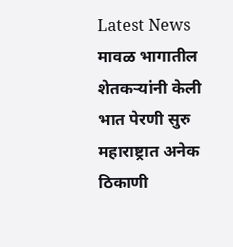Latest News
मावळ भागातील शेतकऱ्यांनी केली भात पेरणी सुरु
महाराष्ट्रात अनेक ठिकाणी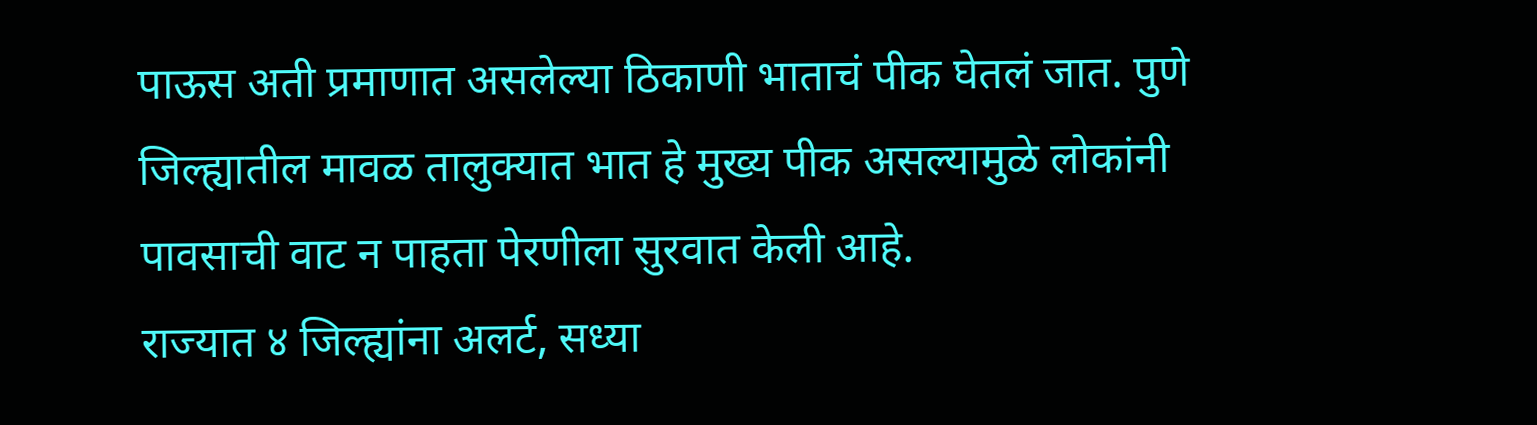पाऊस अती प्रमाणात असलेल्या ठिकाणी भाताचं पीक घेतलं जात. पुणे जिल्ह्यातील मावळ तालुक्यात भात हे मुख्य पीक असल्यामुळे लोकांनी पावसाची वाट न पाहता पेरणीला सुरवात केली आहे.
राज्यात ४ जिल्ह्यांना अलर्ट, सध्या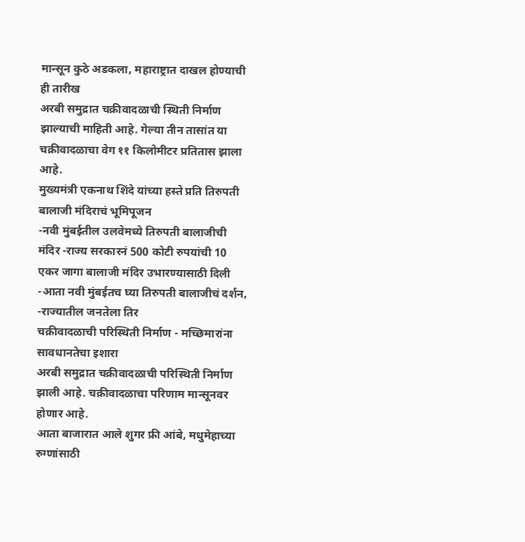मान्सून कुठे अडकला, महाराष्ट्रात दाखल होण्याची ही तारीख
अरबी समुद्रात चक्रीवादळाची स्थिती निर्माण झाल्याची माहिती आहे. गेल्या तीन तासांत या चक्रीवादळाचा वेग ११ किलोमीटर प्रतितास झाला आहे.
मुख्यमंत्री एकनाथ शिंदे यांच्या हस्ते प्रति तिरुपती बालाजी मंदिराचं भूमिपूजन
-नवी मुंबईतील उलवेमध्ये तिरुपती बालाजीची मंदिर -राज्य सरकारनं 500 कोटी रुपयांची 10 एकर जागा बालाजी मंदिर उभारण्यासाठी दिली -आता नवी मुंबईतच घ्या तिरुपती बालाजीचं दर्शन, -राज्यातील जनतेला तिर
चक्रीवादळाची परिस्थिती निर्माण - मच्छिमारांना सावधानतेचा इशारा
अरबी समुद्रात चक्रीवादळाची परिस्थिती निर्माण झाली आहे. चक्रीवादळाचा परिणाम मान्सूनवर होणार आहे.
आता बाजारात आले शुगर फ्री आंबे, मधुमेहाच्या रुग्णांसाठी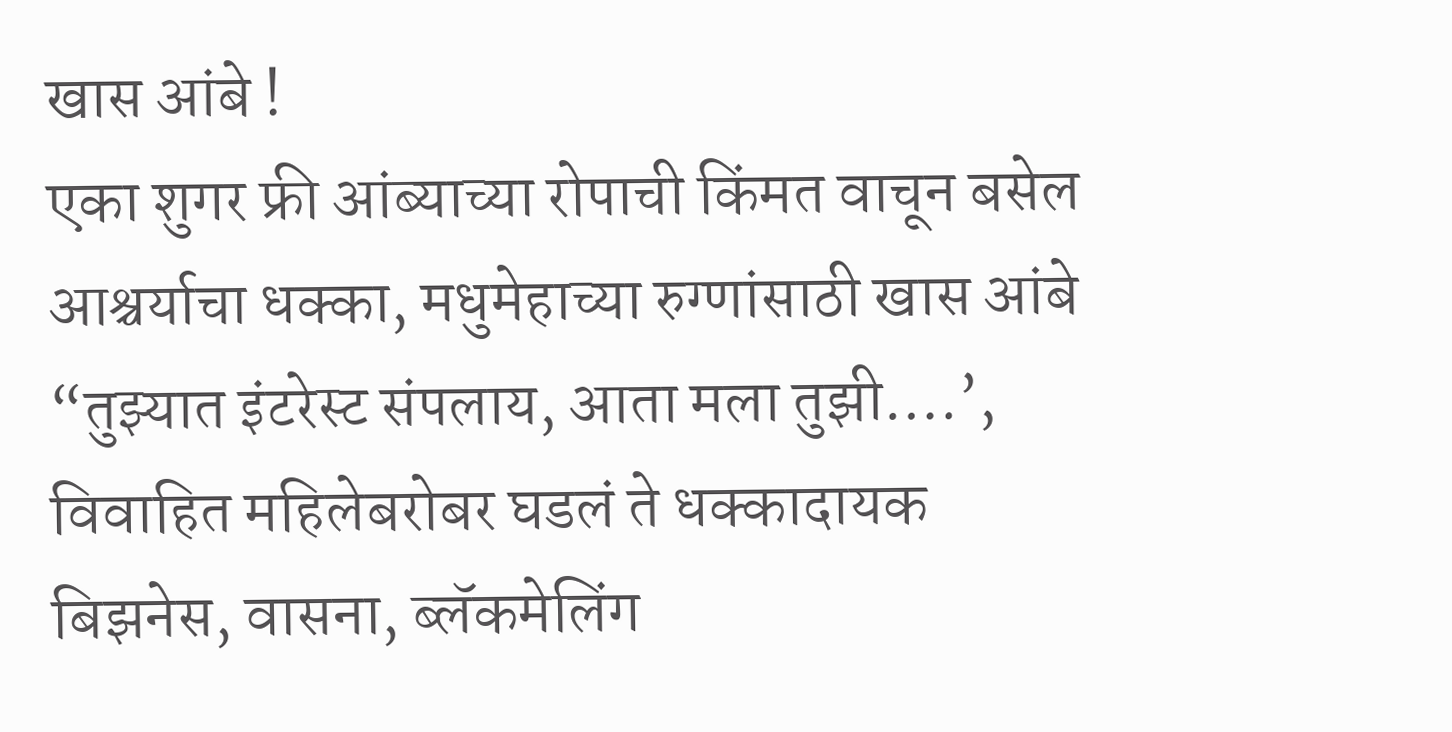खास आंबे !
एका शुगर फ्री आंब्याच्या रोपाची किंमत वाचून बसेल आश्चर्याचा धक्का, मधुमेहाच्या रुग्णांसाठी खास आंबे
“तुझ्यात इंटरेस्ट संपलाय, आता मला तुझी….’, विवाहित महिलेबरोबर घडलं ते धक्कादायक
बिझनेस, वासना, ब्लॅकमेलिंग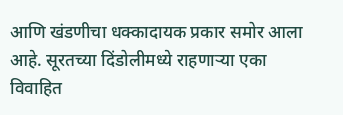आणि खंडणीचा धक्कादायक प्रकार समोर आला आहे. सूरतच्या दिंडोलीमध्ये राहणाऱ्या एका विवाहित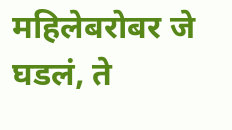महिलेबरोबर जे घडलं, ते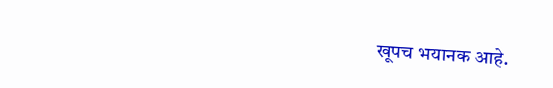खूपच भयानक आहे.